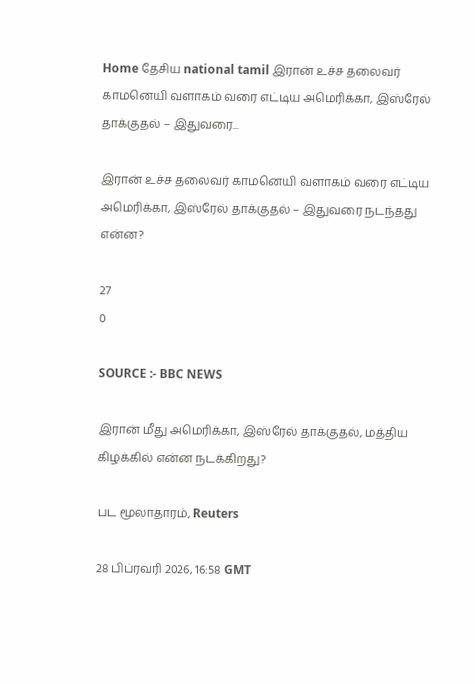Home தேசிய national tamil இரான் உச்ச தலைவர் காமனெயி வளாகம் வரை எட்டிய அமெரிக்கா, இஸ்ரேல் தாக்குதல் – இதுவரை...

இரான் உச்ச தலைவர் காமனெயி வளாகம் வரை எட்டிய அமெரிக்கா, இஸ்ரேல் தாக்குதல் – இதுவரை நடந்தது என்ன?

27
0

SOURCE :- BBC NEWS

இரான் மீது அமெரிக்கா, இஸ்ரேல் தாக்குதல், மத்திய கிழக்கில் என்ன நடக்கிறது?

பட மூலாதாரம், Reuters

28 பிப்ரவரி 2026, 16:58 GMT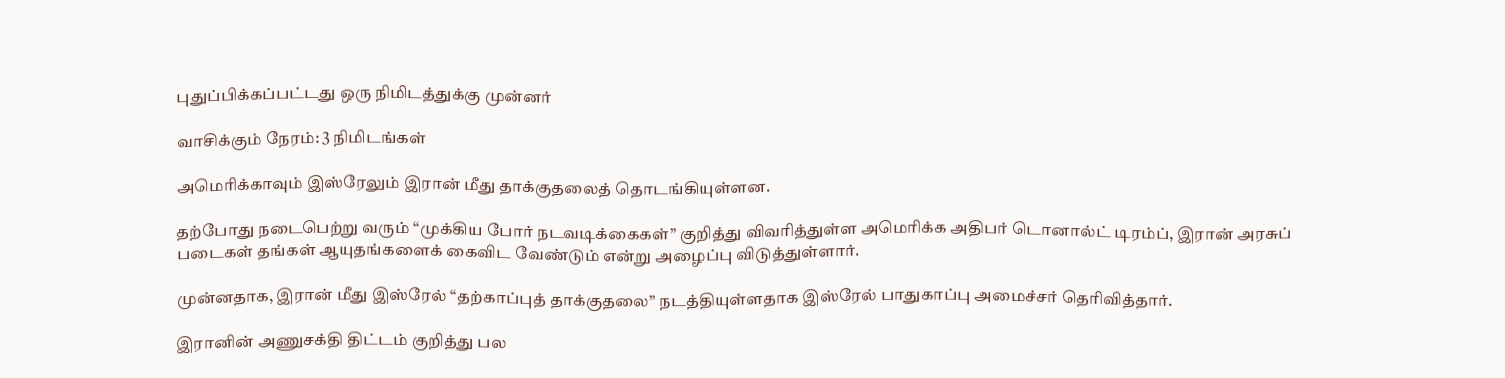புதுப்பிக்கப்பட்டது ஒரு நிமிடத்துக்கு முன்னர்

வாசிக்கும் நேரம்: 3 நிமிடங்கள்

அமெரிக்காவும் இஸ்ரேலும் இரான் மீது தாக்குதலைத் தொடங்கியுள்ளன.

தற்போது நடைபெற்று வரும் “முக்கிய போர் நடவடிக்கைகள்” குறித்து விவரித்துள்ள அமெரிக்க அதிபர் டொனால்ட் டிரம்ப், இரான் அரசுப் படைகள் தங்கள் ஆயுதங்களைக் கைவிட வேண்டும் என்று அழைப்பு விடுத்துள்ளார்.

முன்னதாக, இரான் மீது இஸ்ரேல் “தற்காப்புத் தாக்குதலை” நடத்தியுள்ளதாக இஸ்ரேல் பாதுகாப்பு அமைச்சர் தெரிவித்தார்.

இரானின் அணுசக்தி திட்டம் குறித்து பல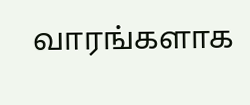வாரங்களாக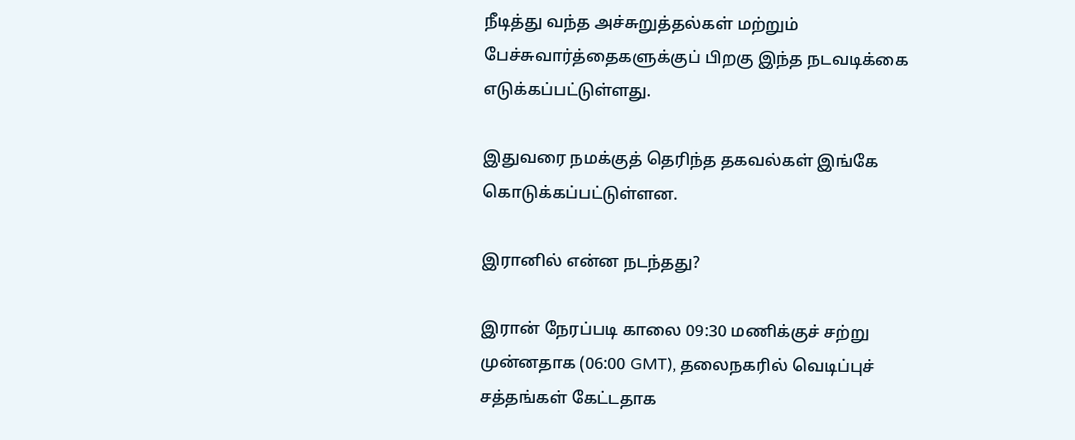நீடித்து வந்த அச்சுறுத்தல்கள் மற்றும் பேச்சுவார்த்தைகளுக்குப் பிறகு இந்த நடவடிக்கை எடுக்கப்பட்டுள்ளது.

இதுவரை நமக்குத் தெரிந்த தகவல்கள் இங்கே கொடுக்கப்பட்டுள்ளன.

இரானில் என்ன நடந்தது?

இரான் நேரப்படி காலை 09:30 மணிக்குச் சற்று முன்னதாக (06:00 GMT), தலைநகரில் வெடிப்புச் சத்தங்கள் கேட்டதாக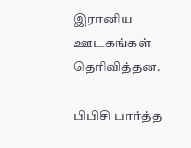இரானிய ஊடகங்கள் தெரிவித்தன.

பிபிசி பார்த்த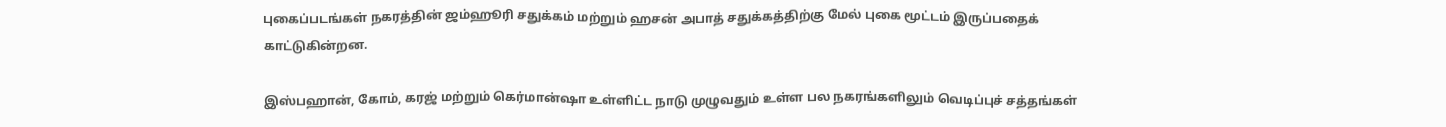புகைப்படங்கள் நகரத்தின் ஜம்ஹூரி சதுக்கம் மற்றும் ஹசன் அபாத் சதுக்கத்திற்கு மேல் புகை மூட்டம் இருப்பதைக் காட்டுகின்றன.

இஸ்பஹான், கோம், கரஜ் மற்றும் கெர்மான்ஷா உள்ளிட்ட நாடு முழுவதும் உள்ள பல நகரங்களிலும் வெடிப்புச் சத்தங்கள்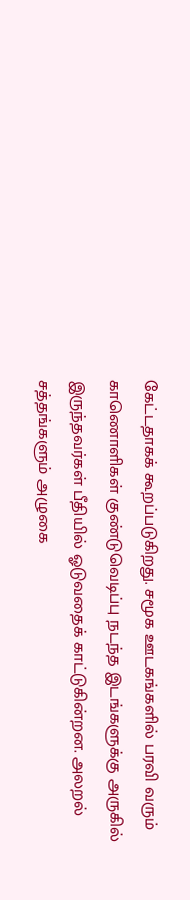கேட்டதாகக் கூறப்படுகிறது. சமூக ஊடகங்களில் பரவி வரும் காணொளிகள் குண்டுவெடிப்பு நடந்த இடங்களுக்கு அருகில் இருந்தவர்கள் பீதியில் ஓடுவதைக் காட்டுகின்றன. அலறல் சத்தங்களும் அழுகை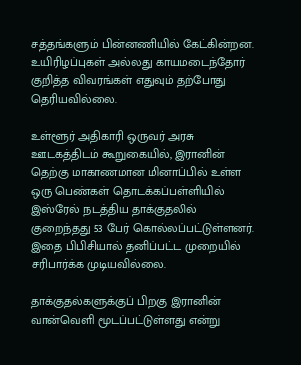சத்தங்களும் பின்னணியில் கேட்கின்றன. உயிரிழப்புகள் அல்லது காயமடைந்தோர் குறித்த விவரங்கள் எதுவும் தற்போது தெரியவில்லை.

உள்ளூர் அதிகாரி ஒருவர் அரசு ஊடகத்திடம் கூறுகையில், இரானின் தெற்கு மாகாணமான மினாப்பில் உள்ள ஒரு பெண்கள் தொடக்கப்பள்ளியில் இஸ்ரேல் நடத்திய தாக்குதலில் குறைந்தது 53 பேர் கொல்லப்பட்டுள்ளனர். இதை பிபிசியால் தனிப்பட்ட முறையில் சரிபார்க்க முடியவில்லை.

தாக்குதல்களுக்குப் பிறகு இரானின் வான்வெளி மூடப்பட்டுள்ளது என்று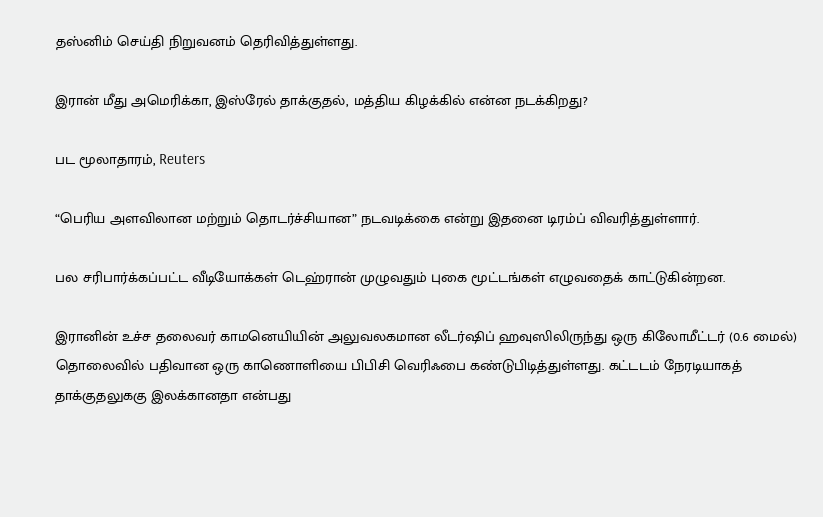தஸ்னிம் செய்தி நிறுவனம் தெரிவித்துள்ளது.

இரான் மீது அமெரிக்கா, இஸ்ரேல் தாக்குதல், மத்திய கிழக்கில் என்ன நடக்கிறது?

பட மூலாதாரம், Reuters

“பெரிய அளவிலான மற்றும் தொடர்ச்சியான” நடவடிக்கை என்று இதனை டிரம்ப் விவரித்துள்ளார்.

பல சரிபார்க்கப்பட்ட வீடியோக்கள் டெஹ்ரான் முழுவதும் புகை மூட்டங்கள் எழுவதைக் காட்டுகின்றன.

இரானின் உச்ச தலைவர் காமனெயியின் அலுவலகமான லீடர்ஷிப் ஹவுஸிலிருந்து ஒரு கிலோமீட்டர் (0.6 மைல்) தொலைவில் பதிவான ஒரு காணொளியை பிபிசி வெரிஃபை கண்டுபிடித்துள்ளது. கட்டடம் நேரடியாகத் தாக்குதலுககு இலக்கானதா என்பது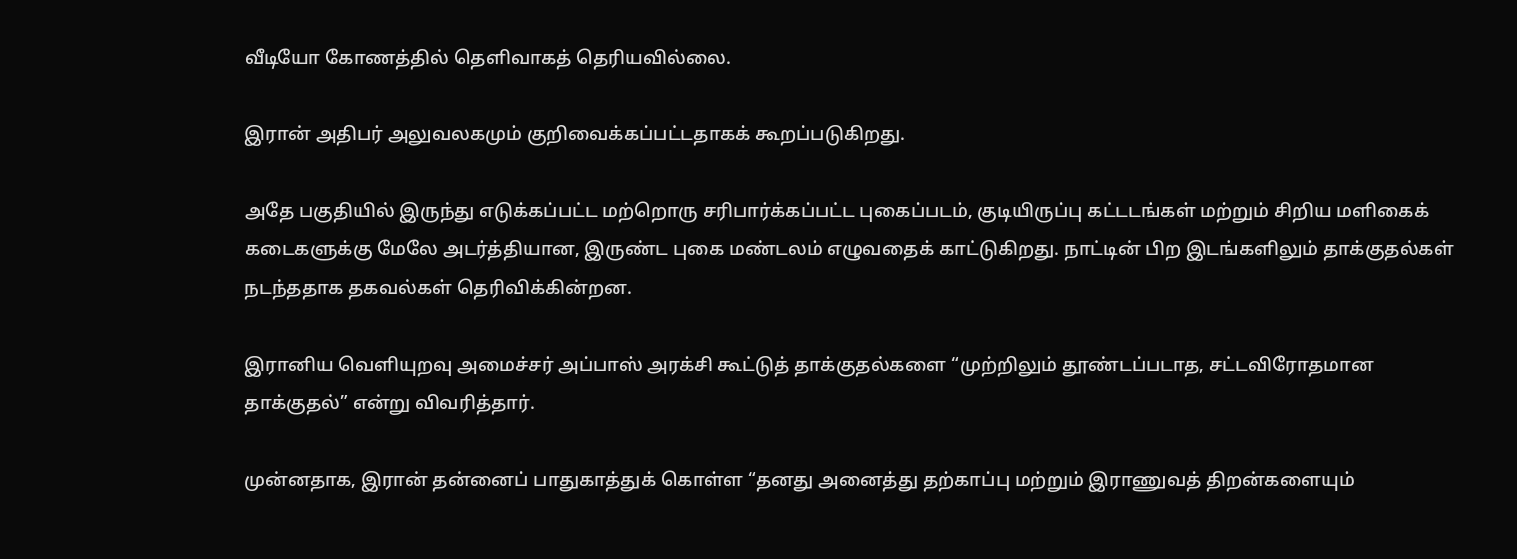வீடியோ கோணத்தில் தெளிவாகத் தெரியவில்லை.

இரான் அதிபர் அலுவலகமும் குறிவைக்கப்பட்டதாகக் கூறப்படுகிறது.

அதே பகுதியில் இருந்து எடுக்கப்பட்ட மற்றொரு சரிபார்க்கப்பட்ட புகைப்படம், குடியிருப்பு கட்டடங்கள் மற்றும் சிறிய மளிகைக் கடைகளுக்கு மேலே அடர்த்தியான, இருண்ட புகை மண்டலம் எழுவதைக் காட்டுகிறது. நாட்டின் பிற இடங்களிலும் தாக்குதல்கள் நடந்ததாக தகவல்கள் தெரிவிக்கின்றன.

இரானிய வெளியுறவு அமைச்சர் அப்பாஸ் அரக்சி கூட்டுத் தாக்குதல்களை “முற்றிலும் தூண்டப்படாத, சட்டவிரோதமான தாக்குதல்” என்று விவரித்தார்.

முன்னதாக, இரான் தன்னைப் பாதுகாத்துக் கொள்ள “தனது அனைத்து தற்காப்பு மற்றும் இராணுவத் திறன்களையும்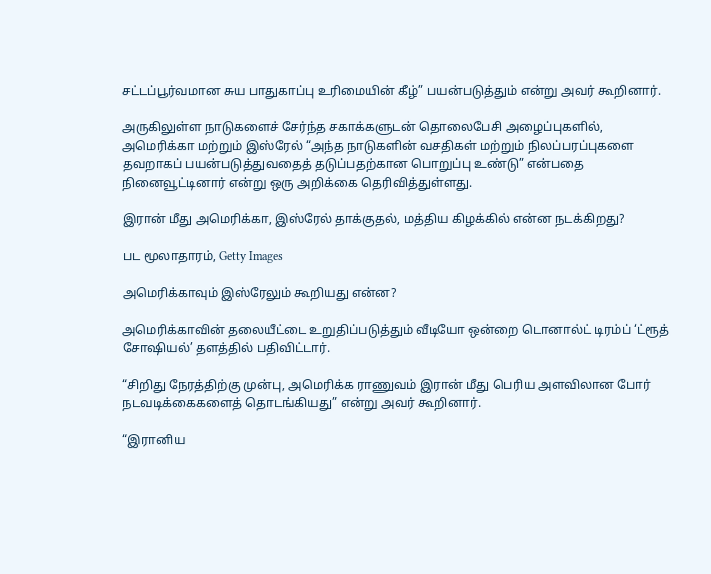சட்டப்பூர்வமான சுய பாதுகாப்பு உரிமையின் கீழ்” பயன்படுத்தும் என்று அவர் கூறினார்.

அருகிலுள்ள நாடுகளைச் சேர்ந்த சகாக்களுடன் தொலைபேசி அழைப்புகளில், அமெரிக்கா மற்றும் இஸ்ரேல் “அந்த நாடுகளின் வசதிகள் மற்றும் நிலப்பரப்புகளை தவறாகப் பயன்படுத்துவதைத் தடுப்பதற்கான பொறுப்பு உண்டு” என்பதை நினைவூட்டினார் என்று ஒரு அறிக்கை தெரிவித்துள்ளது.

இரான் மீது அமெரிக்கா, இஸ்ரேல் தாக்குதல், மத்திய கிழக்கில் என்ன நடக்கிறது?

பட மூலாதாரம், Getty Images

அமெரிக்காவும் இஸ்ரேலும் கூறியது என்ன?

அமெரிக்காவின் தலையீட்டை உறுதிப்படுத்தும் வீடியோ ஒன்றை டொனால்ட் டிரம்ப் ‘ட்ரூத் சோஷியல்’ தளத்தில் பதிவிட்டார்.

“சிறிது நேரத்திற்கு முன்பு, அமெரிக்க ராணுவம் இரான் மீது பெரிய அளவிலான போர் நடவடிக்கைகளைத் தொடங்கியது” என்று அவர் கூறினார்.

“இரானிய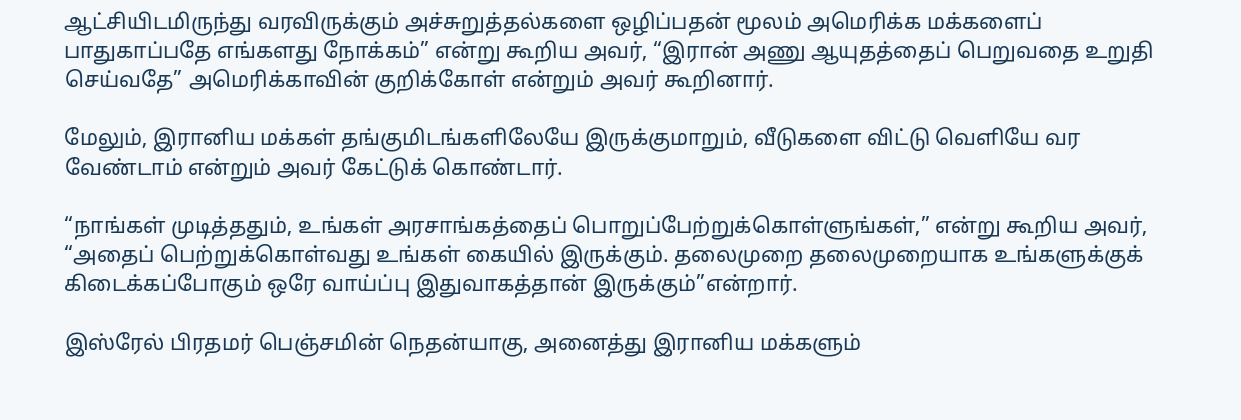ஆட்சியிடமிருந்து வரவிருக்கும் அச்சுறுத்தல்களை ஒழிப்பதன் மூலம் அமெரிக்க மக்களைப் பாதுகாப்பதே எங்களது நோக்கம்” என்று கூறிய அவர், “இரான் அணு ஆயுதத்தைப் பெறுவதை உறுதி செய்வதே” அமெரிக்காவின் குறிக்கோள் என்றும் அவர் கூறினார்.

மேலும், இரானிய மக்கள் தங்குமிடங்களிலேயே இருக்குமாறும், வீடுகளை விட்டு வெளியே வர வேண்டாம் என்றும் அவர் கேட்டுக் கொண்டார்.

“நாங்கள் முடித்ததும், உங்கள் அரசாங்கத்தைப் பொறுப்பேற்றுக்கொள்ளுங்கள்,” என்று கூறிய அவர், “அதைப் பெற்றுக்கொள்வது உங்கள் கையில் இருக்கும். தலைமுறை தலைமுறையாக உங்களுக்குக் கிடைக்கப்போகும் ஒரே வாய்ப்பு இதுவாகத்தான் இருக்கும்”என்றார்.

இஸ்ரேல் பிரதமர் பெஞ்சமின் நெதன்யாகு, அனைத்து இரானிய மக்களும்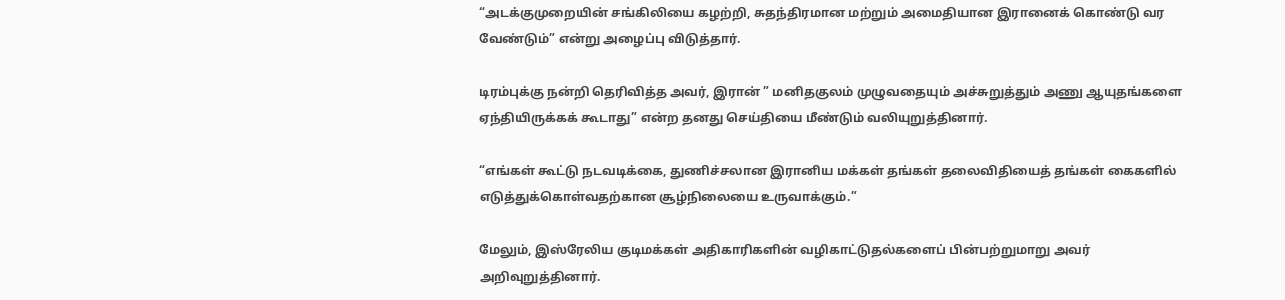“அடக்குமுறையின் சங்கிலியை கழற்றி, சுதந்திரமான மற்றும் அமைதியான இரானைக் கொண்டு வர வேண்டும்” என்று அழைப்பு விடுத்தார்.

டிரம்புக்கு நன்றி தெரிவித்த அவர், இரான் ” மனிதகுலம் முழுவதையும் அச்சுறுத்தும் அணு ஆயுதங்களை ஏந்தியிருக்கக் கூடாது” என்ற தனது செய்தியை மீண்டும் வலியுறுத்தினார்.

“எங்கள் கூட்டு நடவடிக்கை, துணிச்சலான இரானிய மக்கள் தங்கள் தலைவிதியைத் தங்கள் கைகளில் எடுத்துக்கொள்வதற்கான சூழ்நிலையை உருவாக்கும்.”

மேலும், இஸ்ரேலிய குடிமக்கள் அதிகாரிகளின் வழிகாட்டுதல்களைப் பின்பற்றுமாறு அவர் அறிவுறுத்தினார்.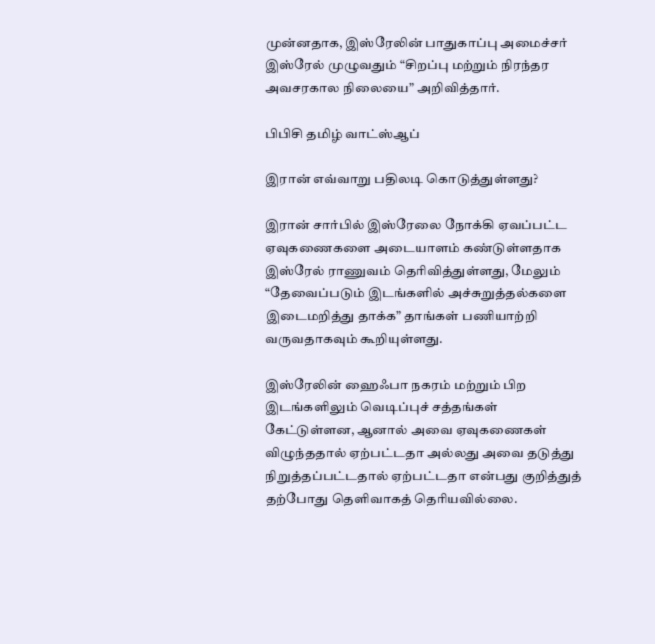முன்னதாக, இஸ்ரேலின் பாதுகாப்பு அமைச்சர் இஸ்ரேல் முழுவதும் “சிறப்பு மற்றும் நிரந்தர அவசரகால நிலையை” அறிவித்தார்.

பிபிசி தமிழ் வாட்ஸ்ஆப்

இரான் எவ்வாறு பதிலடி கொடுத்துள்ளது?

இரான் சார்பில் இஸ்ரேலை நோக்கி ஏவப்பட்ட ஏவுகணைகளை அடையாளம் கண்டுள்ளதாக இஸ்ரேல் ராணுவம் தெரிவித்துள்ளது, மேலும் “தேவைப்படும் இடங்களில் அச்சுறுத்தல்களை இடைமறித்து தாக்க” தாங்கள் பணியாற்றி வருவதாகவும் கூறியுள்ளது.

இஸ்ரேலின் ஹைஃபா நகரம் மற்றும் பிற இடங்களிலும் வெடிப்புச் சத்தங்கள் கேட்டுள்ளன, ஆனால் அவை ஏவுகணைகள் விழுந்ததால் ஏற்பட்டதா அல்லது அவை தடுத்து நிறுத்தப்பட்டதால் ஏற்பட்டதா என்பது குறித்துத் தற்போது தெளிவாகத் தெரியவில்லை.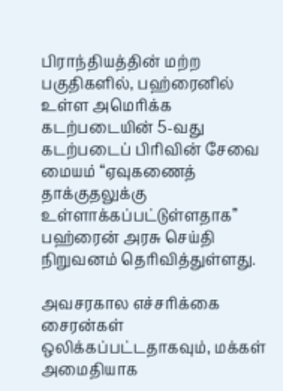பிராந்தியத்தின் மற்ற பகுதிகளில், பஹ்ரைனில் உள்ள அமெரிக்க கடற்படையின் 5-வது கடற்படைப் பிரிவின் சேவை மையம் “ஏவுகணைத் தாக்குதலுக்கு உள்ளாக்கப்பட்டுள்ளதாக” பஹ்ரைன் அரசு செய்தி நிறுவனம் தெரிவித்துள்ளது.

அவசரகால எச்சரிக்கை சைரன்கள் ஒலிக்கப்பட்டதாகவும், மக்கள் அமைதியாக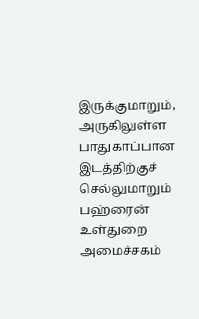இருக்குமாறும், அருகிலுள்ள பாதுகாப்பான இடத்திற்குச் செல்லுமாறும் பஹ்ரைன் உள்துறை அமைச்சகம்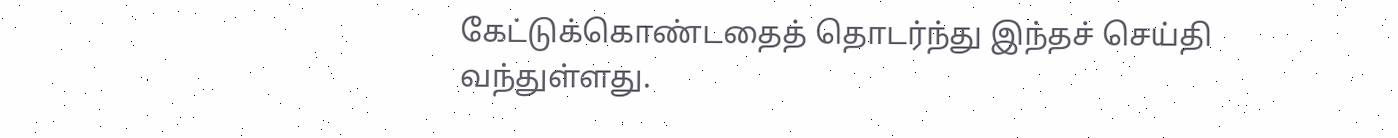கேட்டுக்கொண்டதைத் தொடர்ந்து இந்தச் செய்தி வந்துள்ளது.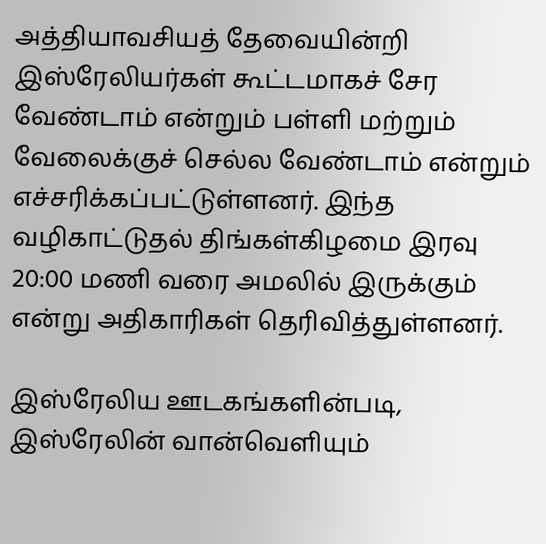அத்தியாவசியத் தேவையின்றி இஸ்ரேலியர்கள் கூட்டமாகச் சேர வேண்டாம் என்றும் பள்ளி மற்றும் வேலைக்குச் செல்ல வேண்டாம் என்றும் எச்சரிக்கப்பட்டுள்ளனர். இந்த வழிகாட்டுதல் திங்கள்கிழமை இரவு 20:00 மணி வரை அமலில் இருக்கும் என்று அதிகாரிகள் தெரிவித்துள்ளனர்.

இஸ்ரேலிய ஊடகங்களின்படி, இஸ்ரேலின் வான்வெளியும்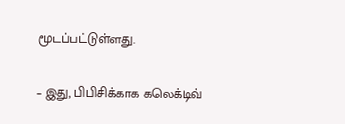மூடப்பட்டுள்ளது.

– இது, பிபிசிக்காக கலெக்டிவ்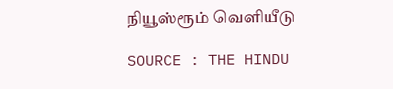நியூஸ்ரூம் வெளியீடு

SOURCE : THE HINDU